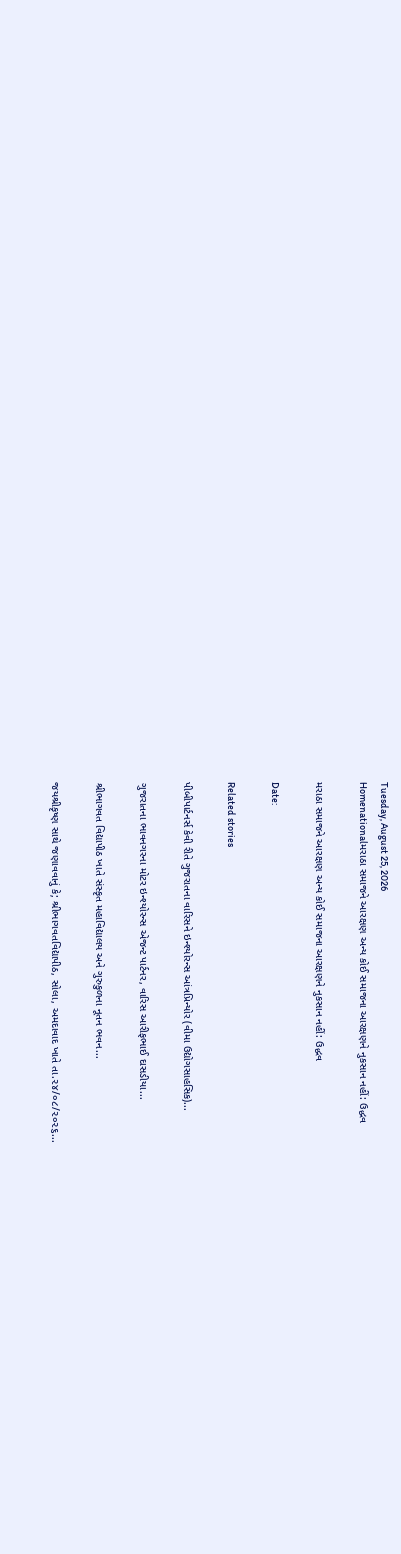Tuesday, August 25, 2026
Homenationalમરાઠા સમાજને આરક્ષણ અન્ય કોઈ સમાજના આરક્ષણને નુકસાન નહીં: ઉદ્ધવ

મરાઠા સમાજને આરક્ષણ અન્ય કોઈ સમાજના આરક્ષણને નુકસાન નહીં: ઉદ્ધવ

Date:

Related stories

પીબીપાર્ટનર્સ કેવી રીતે ગુજરાતના વારિસને ઇન્શ્યોરન્સ આંત્રપ્રિન્યોર (વીમા ઉદ્યોગસાહસિક)...

ગુજરાતના ભાવનગરના મોટર ઇન્શ્યોરન્સ એજન્ટ પાર્ટનર, વારિસ આરીફભાઈ દાસડીયા...

શ્રીભાગવત વિદ્યાપીઠ ખાતે સંસ્કૃત મહાવિદ્યાલય અને ગુરુકુળના નૂતન ભવન...

જયશ્રીકૃષ્ણ સાથે જણાવવાનું કે; શ્રીભાગવતવિદ્યાપીઠ, સોલા, અમદાવાદ ખાતે તા.૨૪/૦૮/૨૦૨૬...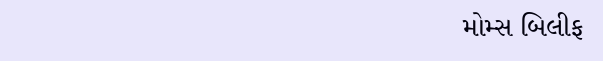મોમ્સ બિલીફ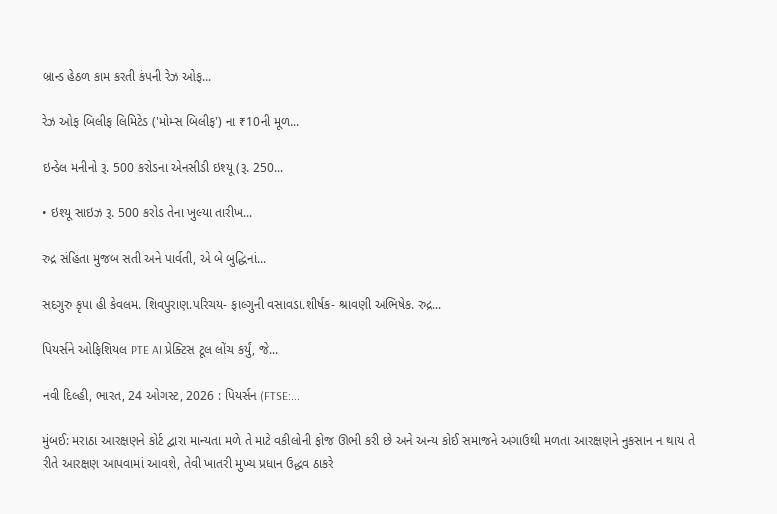બ્રાન્ડ હેઠળ કામ કરતી કંપની રેઝ ઓફ...

રેઝ ઓફ બિલીફ લિમિટેડ ('મોમ્સ બિલીફ') ના ₹10ની મૂળ...

ઇન્ડેલ મનીનો રૂ. 500 કરોડના એનસીડી ઇશ્યૂ (રૂ. 250...

• ઇશ્યૂ સાઇઝ રૂ. 500 કરોડ તેના ખુલ્યા તારીખ...

રુદ્ર સંહિતા મુજબ સતી અને પાર્વતી, એ બે બુદ્ધિનાં...

સદગુરુ કૃપા હી કેવલમ. શિવપુરાણ.પરિચય- ફાલ્ગુની વસાવડા.શીર્ષક- શ્રાવણી અભિષેક. રુદ્ર...

પિયર્સને ઓફિશિયલ PTE AI પ્રેક્ટિસ ટૂલ લોંચ કર્યું, જે...

નવી દિલ્હી, ભારત, 24 ઓગસ્ટ, 2026 : પિયર્સન (FTSE:...

મુંબઈ: મરાઠા આરક્ષણને કોર્ટ દ્વારા માન્યતા મળે તે માટે વકીલોની ફોજ ઊભી કરી છે અને અન્ય કોઈ સમાજને અગાઉથી મળતા આરક્ષણને નુકસાન ન થાય તે રીતે આરક્ષણ આપવામાં આવશે, તેવી ખાતરી મુખ્ય પ્રધાન ઉદ્ધવ ઠાકરે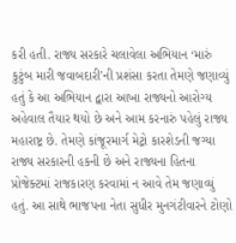કરી હતી. રાજ્ય સરકારે ચલાવેલા અભિયાન ‘મારું કુટુંબ મારી જવાબદારી’ની પ્રશંસા કરતા તેમણે જણાવ્યું હતું કે આ અભિયાન દ્વારા આખા રાજ્યનો આરોગ્ય અહેવાલ તૈયાર થયો છે અને આમ કરનારું પહેલું રાજ્ય મહારાષ્ટ્ર છે. તેમણે કાંજૂરમાર્ગ મેટ્રો કારશેડની જગ્યા રાજ્ય સરકારની હકની છે અને રાજ્યના હિતના પ્રોજેક્ટમાં રાજકારણ કરવામાં ન આવે તેમ જણાવ્યું હતું. આ સાથે ભાજપના નેતા સુધીર મુનગંટીવારને ટોણો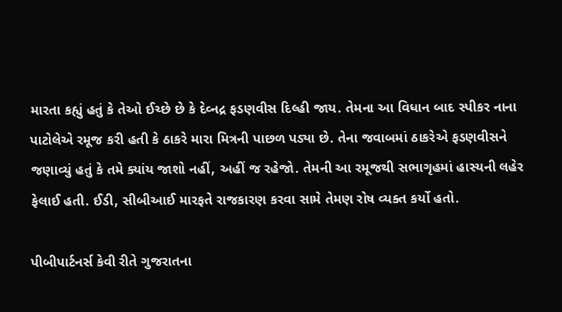મારતા કહ્યું હતું કે તેઓ ઈચ્છે છે કે દેવ્નદ્ર ફડણવીસ દિલ્હી જાય. તેમના આ વિધાન બાદ સ્પીકર નાના પાટોલેએ રમૂજ કરી હતી કે ઠાકરે મારા મિત્રની પાછળ પડ્યા છે. તેના જવાબમાં ઠાકરેએ ફડણવીસને જણાવ્યું હતું કે તમે ક્યાંય જાશો નહીં, અહીં જ રહેજો. તેમની આ રમૂજથી સભાગૃહમાં હાસ્યની લહેર ફેલાઈ હતી. ઈડી, સીબીઆઈ મારફતે રાજકારણ કરવા સામે તેમણ રોષ વ્યક્ત કર્યો હતો.

પીબીપાર્ટનર્સ કેવી રીતે ગુજરાતના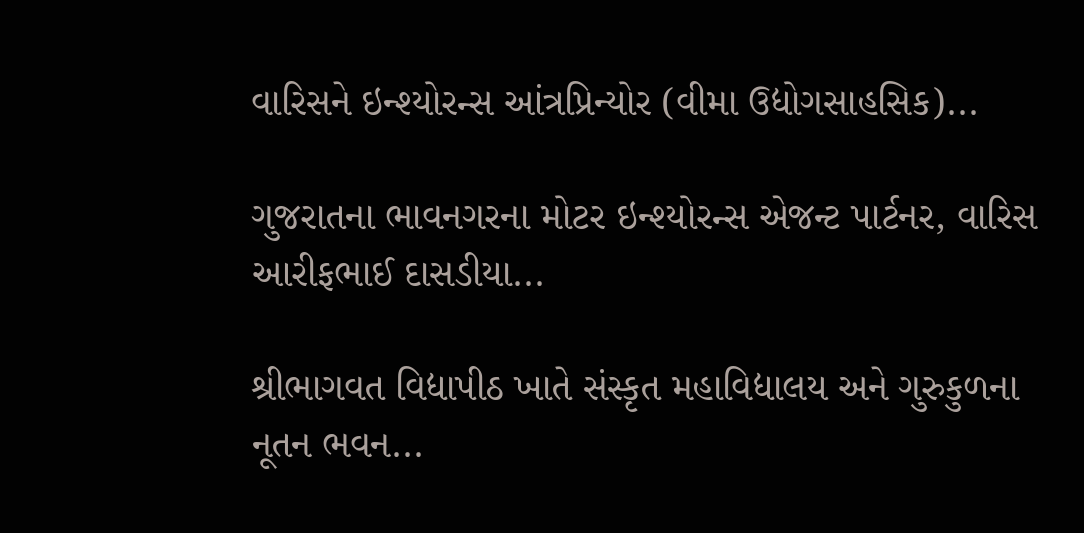વારિસને ઇન્શ્યોરન્સ આંત્રપ્રિન્યોર (વીમા ઉદ્યોગસાહસિક)...

ગુજરાતના ભાવનગરના મોટર ઇન્શ્યોરન્સ એજન્ટ પાર્ટનર, વારિસ આરીફભાઈ દાસડીયા...

શ્રીભાગવત વિદ્યાપીઠ ખાતે સંસ્કૃત મહાવિદ્યાલય અને ગુરુકુળના નૂતન ભવન...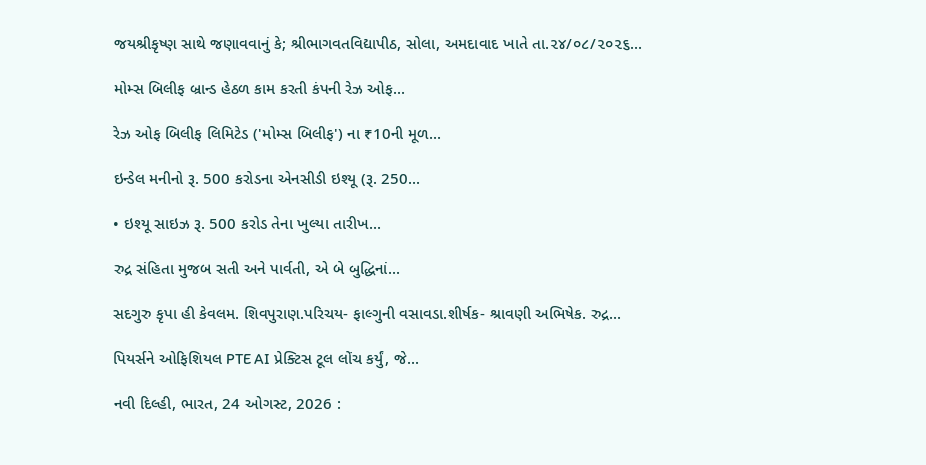જયશ્રીકૃષ્ણ સાથે જણાવવાનું કે; શ્રીભાગવતવિદ્યાપીઠ, સોલા, અમદાવાદ ખાતે તા.૨૪/૦૮/૨૦૨૬...

મોમ્સ બિલીફ બ્રાન્ડ હેઠળ કામ કરતી કંપની રેઝ ઓફ...

રેઝ ઓફ બિલીફ લિમિટેડ ('મોમ્સ બિલીફ') ના ₹10ની મૂળ...

ઇન્ડેલ મનીનો રૂ. 500 કરોડના એનસીડી ઇશ્યૂ (રૂ. 250...

• ઇશ્યૂ સાઇઝ રૂ. 500 કરોડ તેના ખુલ્યા તારીખ...

રુદ્ર સંહિતા મુજબ સતી અને પાર્વતી, એ બે બુદ્ધિનાં...

સદગુરુ કૃપા હી કેવલમ. શિવપુરાણ.પરિચય- ફાલ્ગુની વસાવડા.શીર્ષક- શ્રાવણી અભિષેક. રુદ્ર...

પિયર્સને ઓફિશિયલ PTE AI પ્રેક્ટિસ ટૂલ લોંચ કર્યું, જે...

નવી દિલ્હી, ભારત, 24 ઓગસ્ટ, 2026 :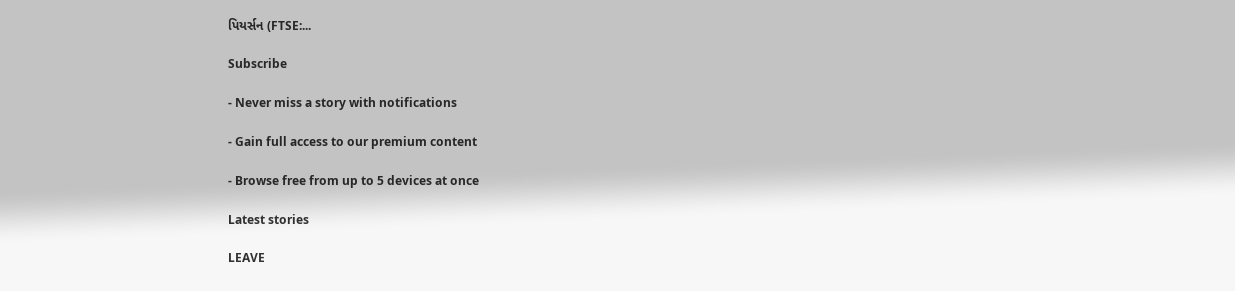પિયર્સન (FTSE:...

Subscribe

- Never miss a story with notifications

- Gain full access to our premium content

- Browse free from up to 5 devices at once

Latest stories

LEAVE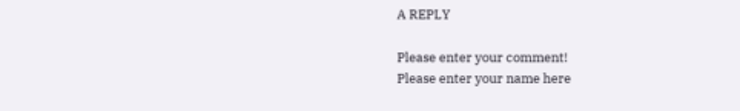A REPLY

Please enter your comment!
Please enter your name here